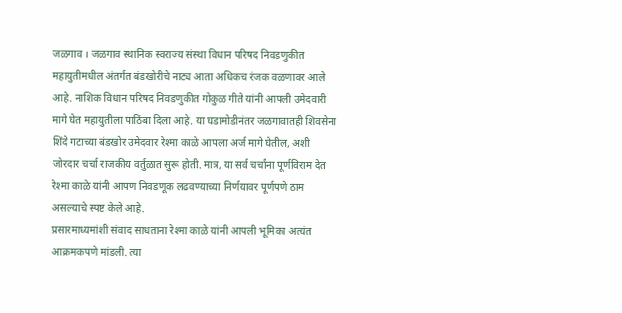जळगाव । जळगाव स्थानिक स्वराज्य संस्था विधान परिषद निवडणुकीत महायुतीमधील अंतर्गत बंडखोरीचे नाट्य आता अधिकच रंजक वळणावर आले आहे. नाशिक विधान परिषद निवडणुकीत गोकुळ गीते यांनी आपली उमेदवारी मागे घेत महायुतीला पाठिंबा दिला आहे. या घडामोडीनंतर जळगावातही शिवसेना शिंदे गटाच्या बंडखोर उमेदवार रेश्मा काळे आपला अर्ज मागे घेतील, अशी जोरदार चर्चा राजकीय वर्तुळात सुरू होती. मात्र, या सर्व चर्चांना पूर्णविराम देत रेश्मा काळे यांनी आपण निवडणूक लढवण्याच्या निर्णयावर पूर्णपणे ठाम असल्याचे स्पष्ट केले आहे.
प्रसारमाध्यमांशी संवाद साधताना रेश्मा काळे यांनी आपली भूमिका अत्यंत आक्रमकपणे मांडली. त्या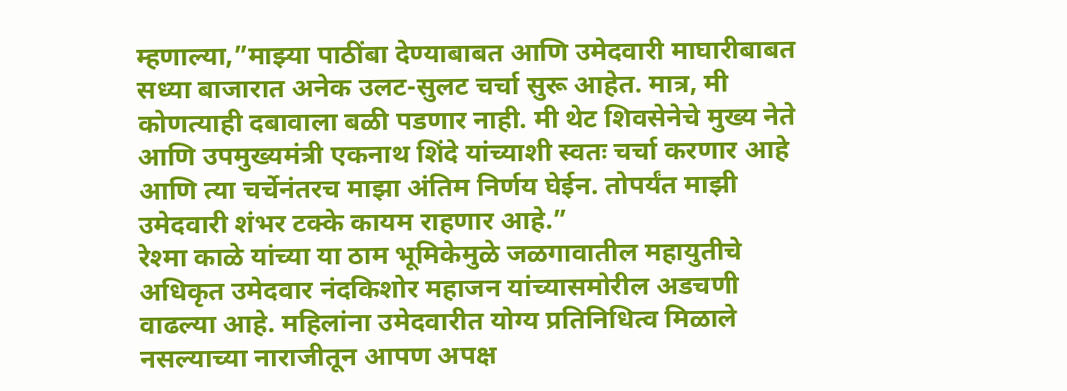म्हणाल्या,”माझ्या पाठींबा देण्याबाबत आणि उमेदवारी माघारीबाबत सध्या बाजारात अनेक उलट-सुलट चर्चा सुरू आहेत. मात्र, मी कोणत्याही दबावाला बळी पडणार नाही. मी थेट शिवसेनेचे मुख्य नेते आणि उपमुख्यमंत्री एकनाथ शिंदे यांच्याशी स्वतः चर्चा करणार आहे आणि त्या चर्चेनंतरच माझा अंतिम निर्णय घेईन. तोपर्यंत माझी उमेदवारी शंभर टक्के कायम राहणार आहे.”
रेश्मा काळे यांच्या या ठाम भूमिकेमुळे जळगावातील महायुतीचे अधिकृत उमेदवार नंदकिशोर महाजन यांच्यासमोरील अडचणी वाढल्या आहे. महिलांना उमेदवारीत योग्य प्रतिनिधित्व मिळाले नसल्याच्या नाराजीतून आपण अपक्ष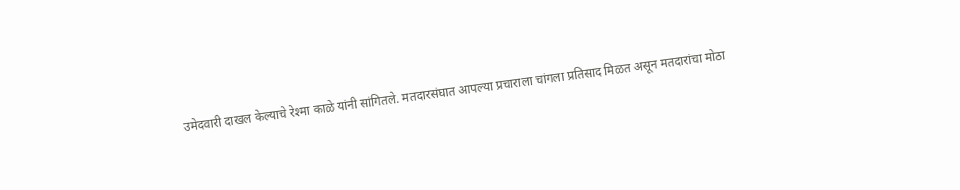उमेदवारी दाखल केल्याचे रेश्मा काळे यांनी सांगितले. मतदारसंघात आपल्या प्रचाराला चांगला प्रतिसाद मिळत असून मतदारांचा मोठा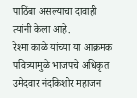पाठिंबा असल्याचा दावाही त्यांनी केला आहे.
रेश्मा काळे यांच्या या आक्रमक पवित्र्यामुळे भाजपचे अधिकृत उमेदवार नंदकिशोर महाजन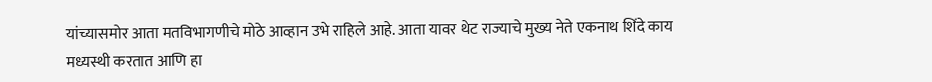यांच्यासमोर आता मतविभागणीचे मोठे आव्हान उभे राहिले आहे. आता यावर थेट राज्याचे मुख्य नेते एकनाथ शिंदे काय मध्यस्थी करतात आणि हा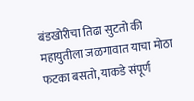बंडखोरीचा तिढा सुटतो की महायुतीला जळगावात याचा मोठा फटका बसतो, याकडे संपूर्ण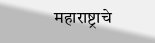महाराष्ट्राचे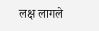लक्ष लागले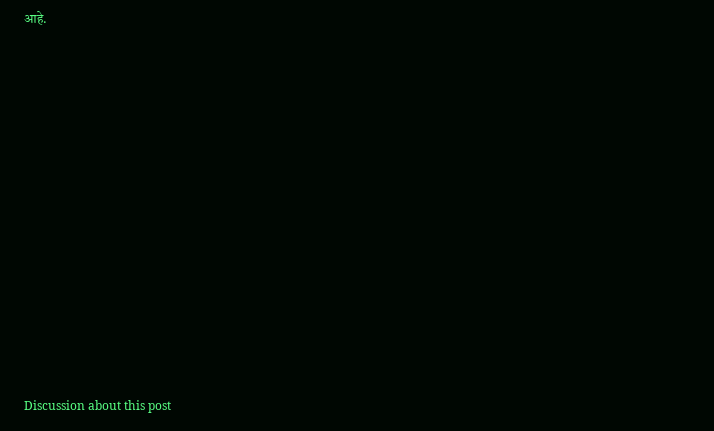आहे.















Discussion about this post